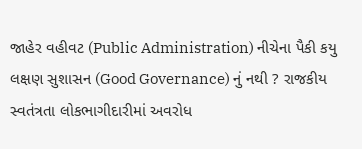જાહેર વહીવટ (Public Administration) નીચેના પૈકી કયુ લક્ષણ સુશાસન (Good Governance) નું નથી ? રાજકીય સ્વતંત્રતા લોકભાગીદારીમાં અવરોધ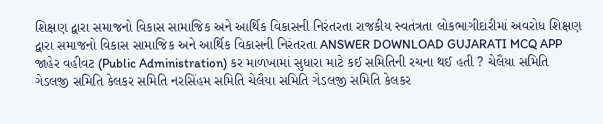શિક્ષણ દ્વારા સમાજનો વિકાસ સામાજિક અને આર્થિક વિકાસની નિરંતરતા રાજકીય સ્વતંત્રતા લોકભાગીદારીમાં અવરોધ શિક્ષણ દ્વારા સમાજનો વિકાસ સામાજિક અને આર્થિક વિકાસની નિરંતરતા ANSWER DOWNLOAD GUJARATI MCQ APP
જાહેર વહીવટ (Public Administration) કર માળખામાં સુધારા માટે કઈ સમિતિની રચના થઈ હતી ? ચેલૈયા સમિતિ ગેડલજી સમિતિ કેલકર સમિતિ નરસિંહમ સમિતિ ચેલૈયા સમિતિ ગેડલજી સમિતિ કેલકર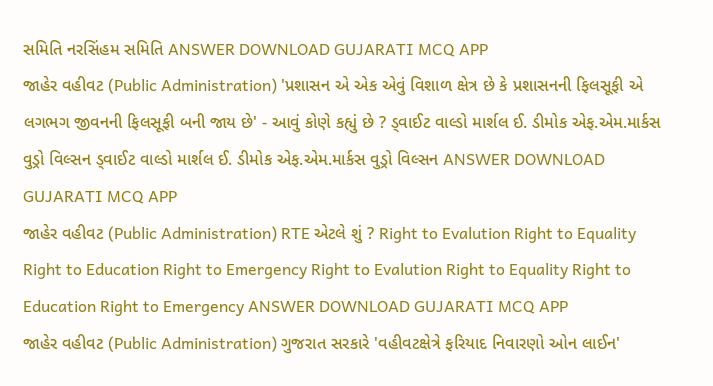સમિતિ નરસિંહમ સમિતિ ANSWER DOWNLOAD GUJARATI MCQ APP
જાહેર વહીવટ (Public Administration) 'પ્રશાસન એ એક એવું વિશાળ ક્ષેત્ર છે કે પ્રશાસનની ફિલસૂફી એ લગભગ જીવનની ફિલસૂફી બની જાય છે' - આવું કોણે કહ્યું છે ? ડ્વાઈટ વાલ્ડો માર્શલ ઈ. ડીમોક એફ.એમ.માર્કસ વુડ્રો વિલ્સન ડ્વાઈટ વાલ્ડો માર્શલ ઈ. ડીમોક એફ.એમ.માર્કસ વુડ્રો વિલ્સન ANSWER DOWNLOAD GUJARATI MCQ APP
જાહેર વહીવટ (Public Administration) RTE એટલે શું ? Right to Evalution Right to Equality Right to Education Right to Emergency Right to Evalution Right to Equality Right to Education Right to Emergency ANSWER DOWNLOAD GUJARATI MCQ APP
જાહેર વહીવટ (Public Administration) ગુજરાત સરકારે 'વહીવટક્ષેત્રે ફરિયાદ નિવારણો ઓન લાઈન'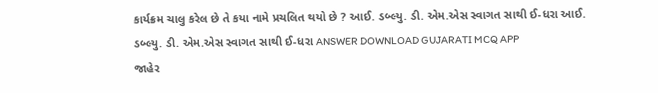કાર્યક્રમ ચાલુ કરેલ છે તે કયા નામે પ્રચલિત થયો છે ? આઈ. ડબ્લ્યુ. ડી. એમ.એસ સ્વાગત સાથી ઈ-ધરા આઈ. ડબ્લ્યુ. ડી. એમ.એસ સ્વાગત સાથી ઈ-ધરા ANSWER DOWNLOAD GUJARATI MCQ APP
જાહેર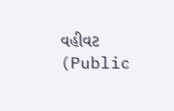વહીવટ (Public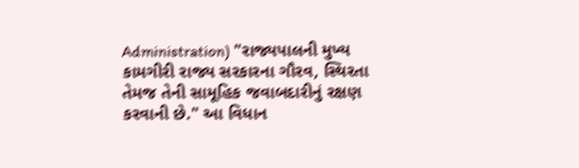Administration) "રાજ્યપાલની મુખ્ય કામગીરી રાજ્ય સરકારના ગૌરવ, સ્થિરતા તેમજ તેની સામૂહિક જવાબદારીનું રક્ષણ કરવાની છે." આ વિધાન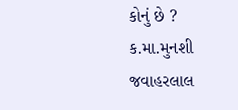કોનું છે ? ક.મા.મુનશી જવાહરલાલ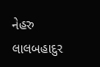નેહરુ લાલબહાદુર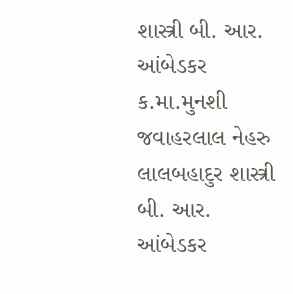શાસ્ત્રી બી. આર. આંબેડકર ક.મા.મુનશી જવાહરલાલ નેહરુ લાલબહાદુર શાસ્ત્રી બી. આર. આંબેડકર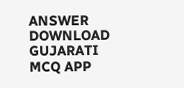ANSWER DOWNLOAD GUJARATI MCQ APP